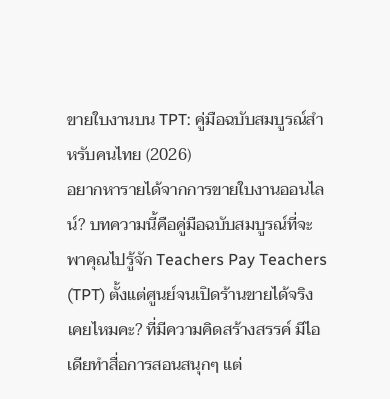ขายใบงานบน TPT: คู่มือฉบับสมบูรณ์สำหรับคนไทย (2026)
อยากหารายได้จากการขายใบงานออนไลน์? บทความนี้คือคู่มือฉบับสมบูรณ์ที่จะพาคุณไปรู้จัก Teachers Pay Teachers (TPT) ตั้งแต่ศูนย์จนเปิดร้านขายได้จริง
เคยไหมคะ? ที่มีความคิดสร้างสรรค์ มีไอเดียทำสื่อการสอนสนุกๆ แต่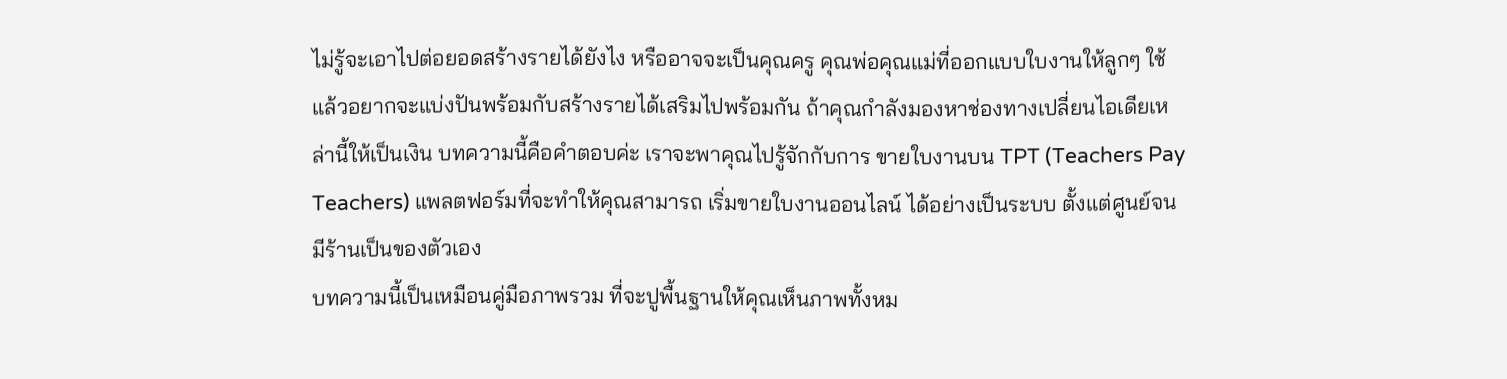ไม่รู้จะเอาไปต่อยอดสร้างรายได้ยังไง หรืออาจจะเป็นคุณครู คุณพ่อคุณแม่ที่ออกแบบใบงานให้ลูกๆ ใช้ แล้วอยากจะแบ่งปันพร้อมกับสร้างรายได้เสริมไปพร้อมกัน ถ้าคุณกำลังมองหาช่องทางเปลี่ยนไอเดียเหล่านี้ให้เป็นเงิน บทความนี้คือคำตอบค่ะ เราจะพาคุณไปรู้จักกับการ ขายใบงานบน TPT (Teachers Pay Teachers) แพลตฟอร์มที่จะทำให้คุณสามารถ เริ่มขายใบงานออนไลน์ ได้อย่างเป็นระบบ ตั้งแต่ศูนย์จนมีร้านเป็นของตัวเอง
บทความนี้เป็นเหมือนคู่มือภาพรวม ที่จะปูพื้นฐานให้คุณเห็นภาพทั้งหม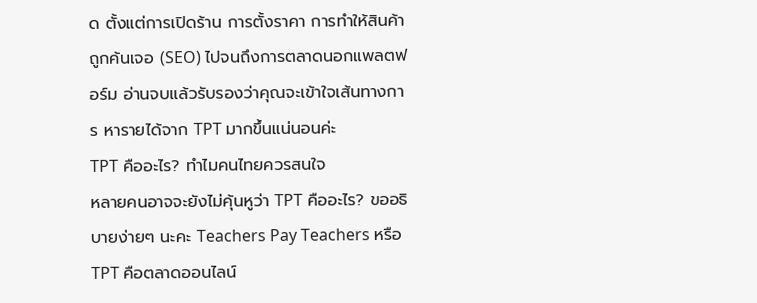ด ตั้งแต่การเปิดร้าน การตั้งราคา การทำให้สินค้าถูกค้นเจอ (SEO) ไปจนถึงการตลาดนอกแพลตฟอร์ม อ่านจบแล้วรับรองว่าคุณจะเข้าใจเส้นทางการ หารายได้จาก TPT มากขึ้นแน่นอนค่ะ
TPT คืออะไร? ทำไมคนไทยควรสนใจ
หลายคนอาจจะยังไม่คุ้นหูว่า TPT คืออะไร? ขออธิบายง่ายๆ นะคะ Teachers Pay Teachers หรือ TPT คือตลาดออนไลน์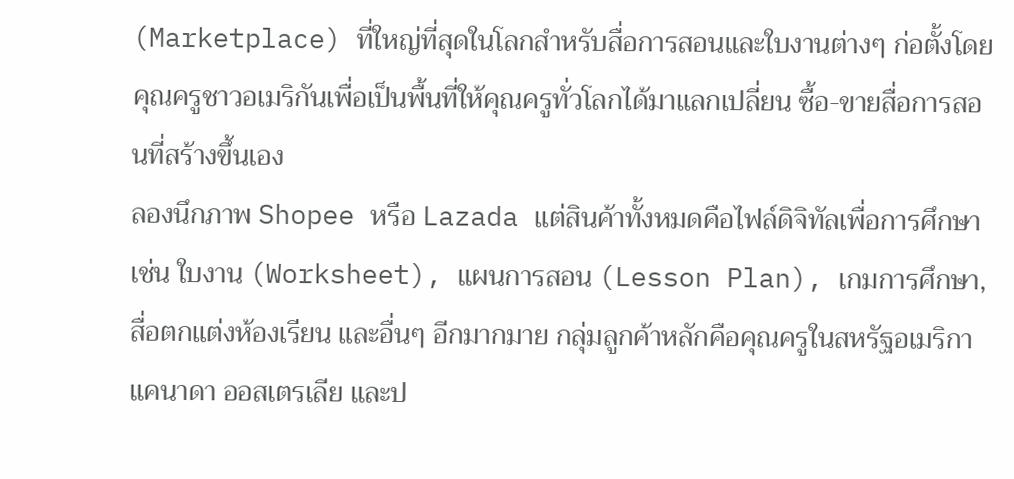(Marketplace) ที่ใหญ่ที่สุดในโลกสำหรับสื่อการสอนและใบงานต่างๆ ก่อตั้งโดยคุณครูชาวอเมริกันเพื่อเป็นพื้นที่ให้คุณครูทั่วโลกได้มาแลกเปลี่ยน ซื้อ-ขายสื่อการสอนที่สร้างขึ้นเอง
ลองนึกภาพ Shopee หรือ Lazada แต่สินค้าทั้งหมดคือไฟล์ดิจิทัลเพื่อการศึกษา เช่น ใบงาน (Worksheet), แผนการสอน (Lesson Plan), เกมการศึกษา, สื่อตกแต่งห้องเรียน และอื่นๆ อีกมากมาย กลุ่มลูกค้าหลักคือคุณครูในสหรัฐอเมริกา แคนาดา ออสเตรเลีย และป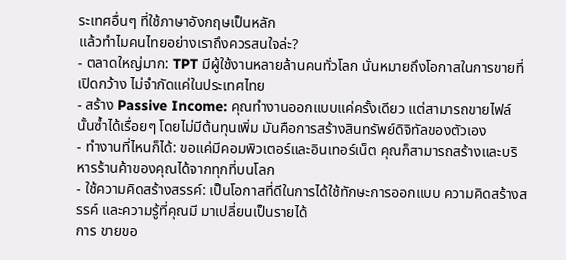ระเทศอื่นๆ ที่ใช้ภาษาอังกฤษเป็นหลัก
แล้วทำไมคนไทยอย่างเราถึงควรสนใจล่ะ?
- ตลาดใหญ่มาก: TPT มีผู้ใช้งานหลายล้านคนทั่วโลก นั่นหมายถึงโอกาสในการขายที่เปิดกว้าง ไม่จำกัดแค่ในประเทศไทย
- สร้าง Passive Income: คุณทำงานออกแบบแค่ครั้งเดียว แต่สามารถขายไฟล์นั้นซ้ำได้เรื่อยๆ โดยไม่มีต้นทุนเพิ่ม มันคือการสร้างสินทรัพย์ดิจิทัลของตัวเอง
- ทำงานที่ไหนก็ได้: ขอแค่มีคอมพิวเตอร์และอินเทอร์เน็ต คุณก็สามารถสร้างและบริหารร้านค้าของคุณได้จากทุกที่บนโลก
- ใช้ความคิดสร้างสรรค์: เป็นโอกาสที่ดีในการได้ใช้ทักษะการออกแบบ ความคิดสร้างสรรค์ และความรู้ที่คุณมี มาเปลี่ยนเป็นรายได้
การ ขายขอ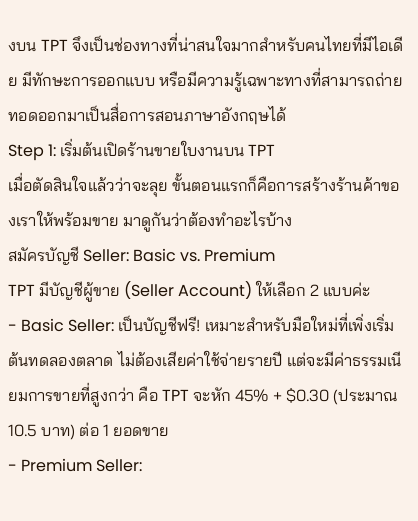งบน TPT จึงเป็นช่องทางที่น่าสนใจมากสำหรับคนไทยที่มีไอเดีย มีทักษะการออกแบบ หรือมีความรู้เฉพาะทางที่สามารถถ่ายทอดออกมาเป็นสื่อการสอนภาษาอังกฤษได้
Step 1: เริ่มต้นเปิดร้านขายใบงานบน TPT
เมื่อตัดสินใจแล้วว่าจะลุย ขั้นตอนแรกก็คือการสร้างร้านค้าของเราให้พร้อมขาย มาดูกันว่าต้องทำอะไรบ้าง
สมัครบัญชี Seller: Basic vs. Premium
TPT มีบัญชีผู้ขาย (Seller Account) ให้เลือก 2 แบบค่ะ
- Basic Seller: เป็นบัญชีฟรี! เหมาะสำหรับมือใหม่ที่เพิ่งเริ่มต้นทดลองตลาด ไม่ต้องเสียค่าใช้จ่ายรายปี แต่จะมีค่าธรรมเนียมการขายที่สูงกว่า คือ TPT จะหัก 45% + $0.30 (ประมาณ 10.5 บาท) ต่อ 1 ยอดขาย
- Premium Seller: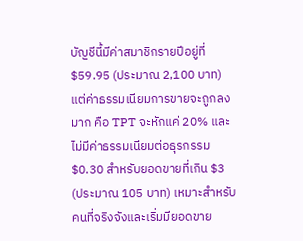บัญชีนี้มีค่าสมาชิกรายปีอยู่ที่ $59.95 (ประมาณ 2,100 บาท) แต่ค่าธรรมเนียมการขายจะถูกลงมาก คือ TPT จะหักแค่ 20% และไม่มีค่าธรรมเนียมต่อธุรกรรม $0.30 สำหรับยอดขายที่เกิน $3 (ประมาณ 105 บาท) เหมาะสำหรับคนที่จริงจังและเริ่มมียอดขาย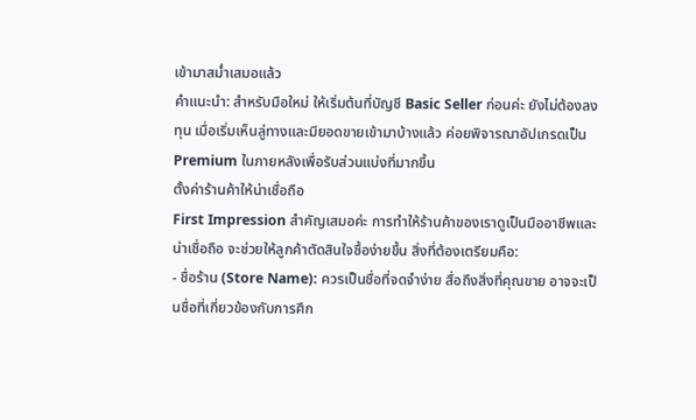เข้ามาสม่ำเสมอแล้ว
คำแนะนำ: สำหรับมือใหม่ ให้เริ่มต้นที่บัญชี Basic Seller ก่อนค่ะ ยังไม่ต้องลงทุน เมื่อเริ่มเห็นลู่ทางและมียอดขายเข้ามาบ้างแล้ว ค่อยพิจารณาอัปเกรดเป็น Premium ในภายหลังเพื่อรับส่วนแบ่งที่มากขึ้น
ตั้งค่าร้านค้าให้น่าเชื่อถือ
First Impression สำคัญเสมอค่ะ การทำให้ร้านค้าของเราดูเป็นมืออาชีพและน่าเชื่อถือ จะช่วยให้ลูกค้าตัดสินใจซื้อง่ายขึ้น สิ่งที่ต้องเตรียมคือ:
- ชื่อร้าน (Store Name): ควรเป็นชื่อที่จดจำง่าย สื่อถึงสิ่งที่คุณขาย อาจจะเป็นชื่อที่เกี่ยวข้องกับการศึก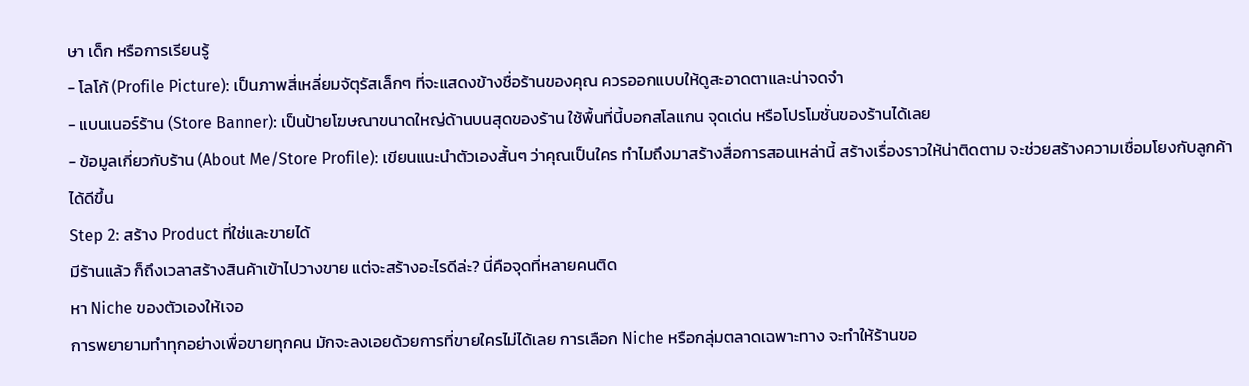ษา เด็ก หรือการเรียนรู้
- โลโก้ (Profile Picture): เป็นภาพสี่เหลี่ยมจัตุรัสเล็กๆ ที่จะแสดงข้างชื่อร้านของคุณ ควรออกแบบให้ดูสะอาดตาและน่าจดจำ
- แบนเนอร์ร้าน (Store Banner): เป็นป้ายโฆษณาขนาดใหญ่ด้านบนสุดของร้าน ใช้พื้นที่นี้บอกสโลแกน จุดเด่น หรือโปรโมชั่นของร้านได้เลย
- ข้อมูลเกี่ยวกับร้าน (About Me/Store Profile): เขียนแนะนำตัวเองสั้นๆ ว่าคุณเป็นใคร ทำไมถึงมาสร้างสื่อการสอนเหล่านี้ สร้างเรื่องราวให้น่าติดตาม จะช่วยสร้างความเชื่อมโยงกับลูกค้าได้ดีขึ้น
Step 2: สร้าง Product ที่ใช่และขายได้
มีร้านแล้ว ก็ถึงเวลาสร้างสินค้าเข้าไปวางขาย แต่จะสร้างอะไรดีล่ะ? นี่คือจุดที่หลายคนติด
หา Niche ของตัวเองให้เจอ
การพยายามทำทุกอย่างเพื่อขายทุกคน มักจะลงเอยด้วยการที่ขายใครไม่ได้เลย การเลือก Niche หรือกลุ่มตลาดเฉพาะทาง จะทำให้ร้านขอ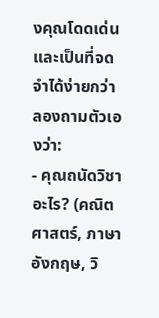งคุณโดดเด่นและเป็นที่จดจำได้ง่ายกว่า ลองถามตัวเองว่า:
- คุณถนัดวิชาอะไร? (คณิตศาสตร์, ภาษาอังกฤษ, วิ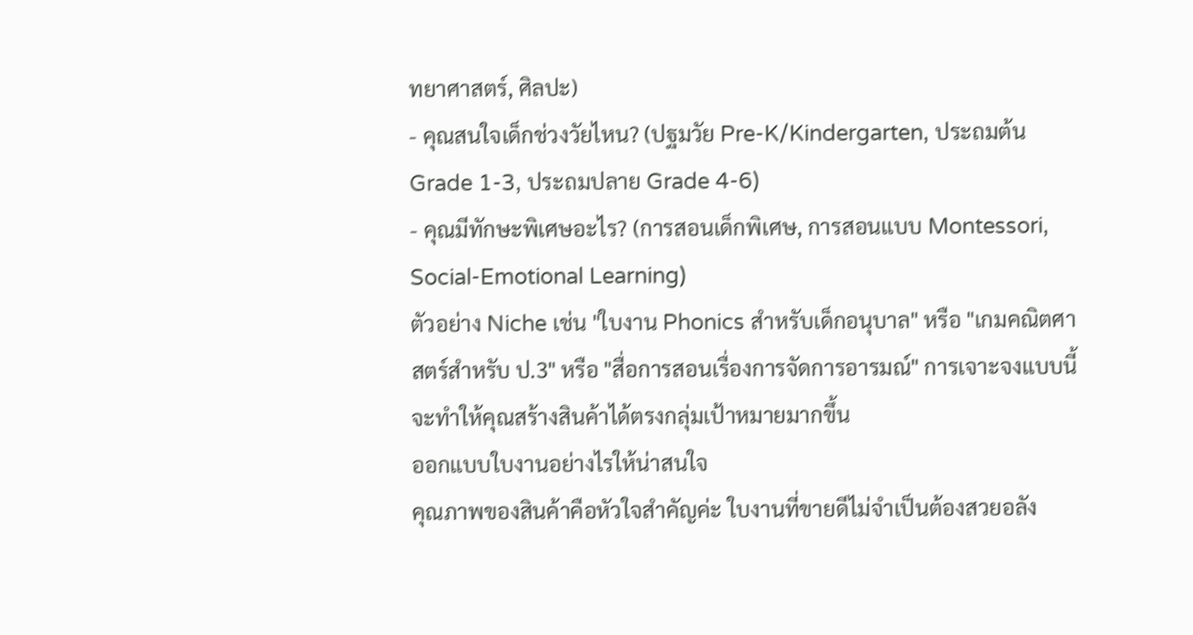ทยาศาสตร์, ศิลปะ)
- คุณสนใจเด็กช่วงวัยไหน? (ปฐมวัย Pre-K/Kindergarten, ประถมต้น Grade 1-3, ประถมปลาย Grade 4-6)
- คุณมีทักษะพิเศษอะไร? (การสอนเด็กพิเศษ, การสอนแบบ Montessori, Social-Emotional Learning)
ตัวอย่าง Niche เช่น "ใบงาน Phonics สำหรับเด็กอนุบาล" หรือ "เกมคณิตศาสตร์สำหรับ ป.3" หรือ "สื่อการสอนเรื่องการจัดการอารมณ์" การเจาะจงแบบนี้จะทำให้คุณสร้างสินค้าได้ตรงกลุ่มเป้าหมายมากขึ้น
ออกแบบใบงานอย่างไรให้น่าสนใจ
คุณภาพของสินค้าคือหัวใจสำคัญค่ะ ใบงานที่ขายดีไม่จำเป็นต้องสวยอลัง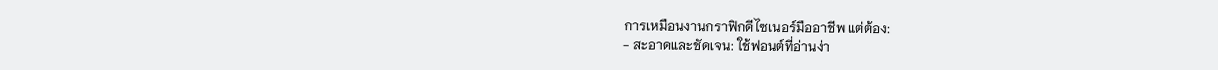การเหมือนงานกราฟิกดีไซเนอร์มืออาชีพ แต่ต้อง:
- สะอาดและชัดเจน: ใช้ฟอนต์ที่อ่านง่า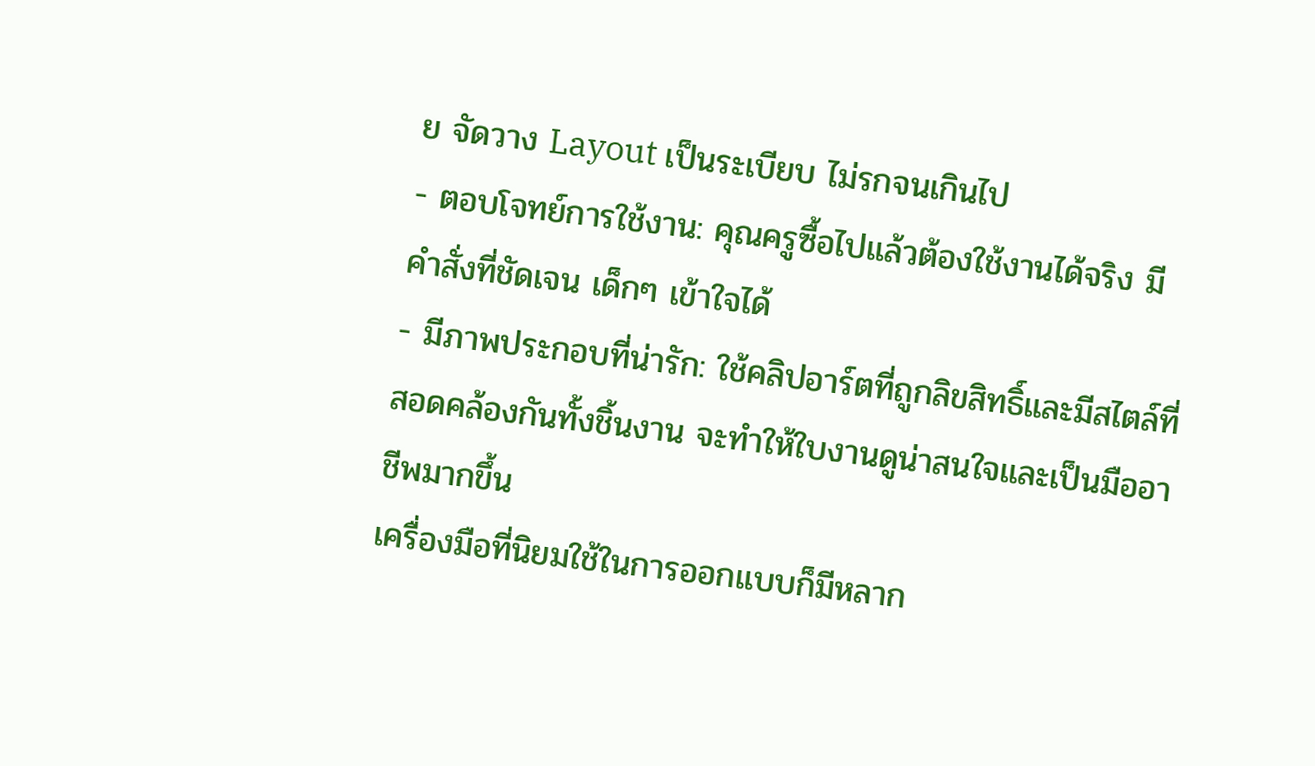ย จัดวาง Layout เป็นระเบียบ ไม่รกจนเกินไป
- ตอบโจทย์การใช้งาน: คุณครูซื้อไปแล้วต้องใช้งานได้จริง มีคำสั่งที่ชัดเจน เด็กๆ เข้าใจได้
- มีภาพประกอบที่น่ารัก: ใช้คลิปอาร์ตที่ถูกลิขสิทธิ์และมีสไตล์ที่สอดคล้องกันทั้งชิ้นงาน จะทำให้ใบงานดูน่าสนใจและเป็นมืออาชีพมากขึ้น
เครื่องมือที่นิยมใช้ในการออกแบบก็มีหลาก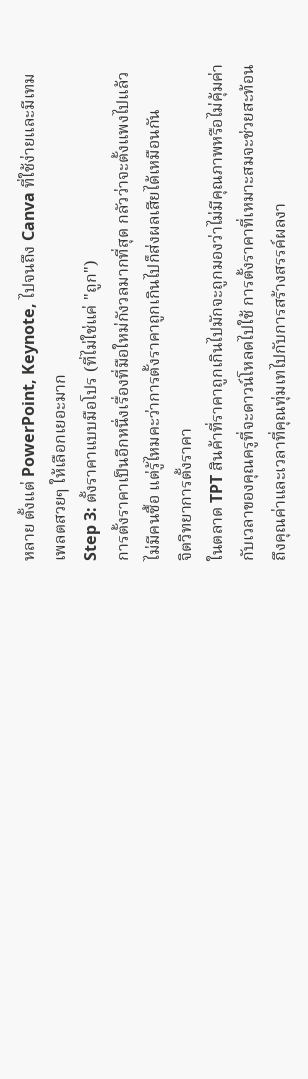หลาย ตั้งแต่ PowerPoint, Keynote, ไปจนถึง Canva ที่ใช้ง่ายและมีเทมเพลตสวยๆ ให้เลือกเยอะมาก
Step 3: ตั้งราคาแบบมือโปร (ที่ไม่ใช่แค่ "ถูก")
การตั้งราคาเป็นอีกหนึ่งเรื่องที่มือใหม่กังวลมากที่สุด กลัวว่าจะตั้งแพงไปแล้วไม่มีคนซื้อ แต่รู้ไหมคะว่าการตั้งราคาถูกเกินไปก็ส่งผลเสียได้เหมือนกัน
จิตวิทยาการตั้งราคา
ในตลาด TPT สินค้าที่ราคาถูกเกินไปมักจะถูกมองว่าไม่มีคุณภาพหรือไม่คุ้มค่ากับเวลาของคุณครูที่จะดาวน์โหลดไปใช้ การตั้งราคาที่เหมาะสมจะช่วยสะท้อนถึงคุณค่าและเวลาที่คุณทุ่มเทไปกับการสร้างสรรค์ผลงา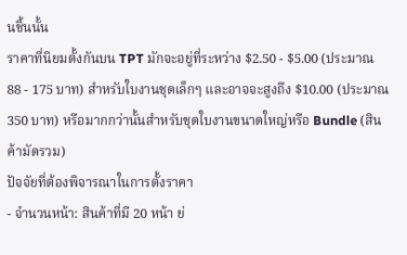นชิ้นนั้น
ราคาที่นิยมตั้งกันบน TPT มักจะอยู่ที่ระหว่าง $2.50 - $5.00 (ประมาณ 88 - 175 บาท) สำหรับใบงานชุดเล็กๆ และอาจจะสูงถึง $10.00 (ประมาณ 350 บาท) หรือมากกว่านั้นสำหรับชุดใบงานขนาดใหญ่หรือ Bundle (สินค้ามัดรวม)
ปัจจัยที่ต้องพิจารณาในการตั้งราคา
- จำนวนหน้า: สินค้าที่มี 20 หน้า ย่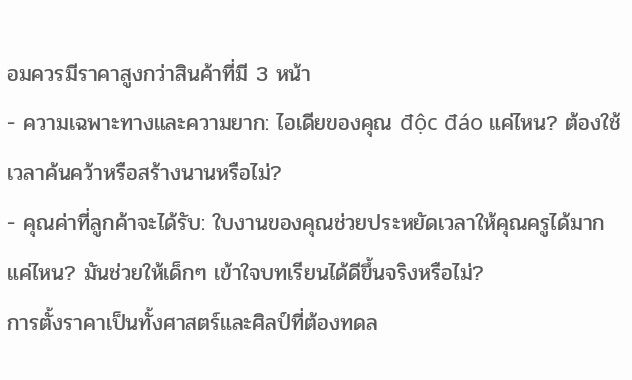อมควรมีราคาสูงกว่าสินค้าที่มี 3 หน้า
- ความเฉพาะทางและความยาก: ไอเดียของคุณ độc đáo แค่ไหน? ต้องใช้เวลาค้นคว้าหรือสร้างนานหรือไม่?
- คุณค่าที่ลูกค้าจะได้รับ: ใบงานของคุณช่วยประหยัดเวลาให้คุณครูได้มากแค่ไหน? มันช่วยให้เด็กๆ เข้าใจบทเรียนได้ดีขึ้นจริงหรือไม่?
การตั้งราคาเป็นทั้งศาสตร์และศิลป์ที่ต้องทดล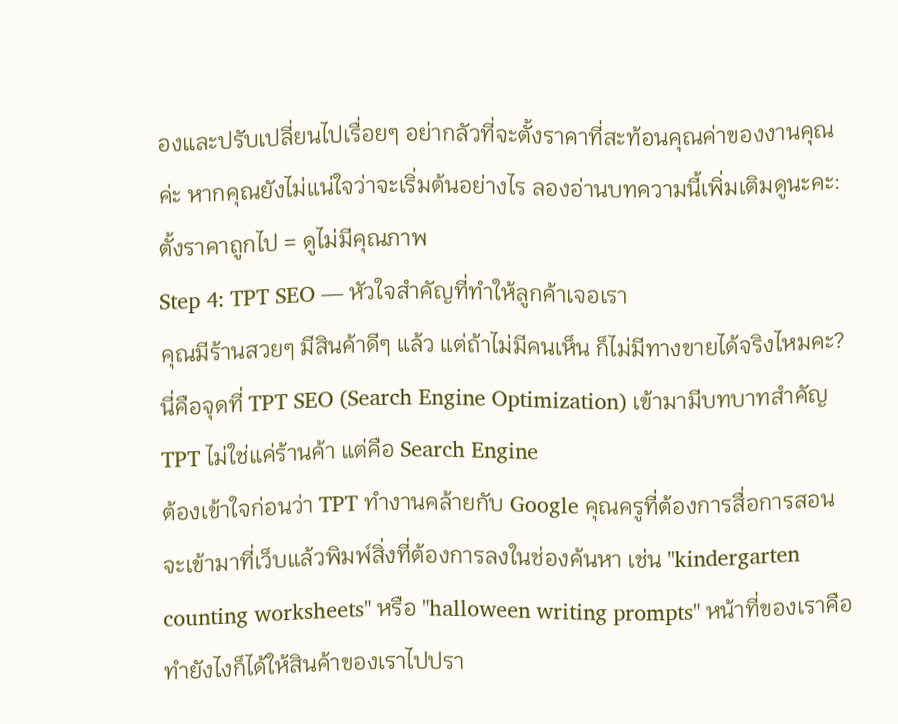องและปรับเปลี่ยนไปเรื่อยๆ อย่ากลัวที่จะตั้งราคาที่สะท้อนคุณค่าของงานคุณค่ะ หากคุณยังไม่แน่ใจว่าจะเริ่มต้นอย่างไร ลองอ่านบทความนี้เพิ่มเติมดูนะคะ: ตั้งราคาถูกไป = ดูไม่มีคุณภาพ
Step 4: TPT SEO — หัวใจสำคัญที่ทำให้ลูกค้าเจอเรา
คุณมีร้านสวยๆ มีสินค้าดีๆ แล้ว แต่ถ้าไม่มีคนเห็น ก็ไม่มีทางขายได้จริงไหมคะ? นี่คือจุดที่ TPT SEO (Search Engine Optimization) เข้ามามีบทบาทสำคัญ
TPT ไม่ใช่แค่ร้านค้า แต่คือ Search Engine
ต้องเข้าใจก่อนว่า TPT ทำงานคล้ายกับ Google คุณครูที่ต้องการสื่อการสอนจะเข้ามาที่เว็บแล้วพิมพ์สิ่งที่ต้องการลงในช่องค้นหา เช่น "kindergarten counting worksheets" หรือ "halloween writing prompts" หน้าที่ของเราคือทำยังไงก็ได้ให้สินค้าของเราไปปรา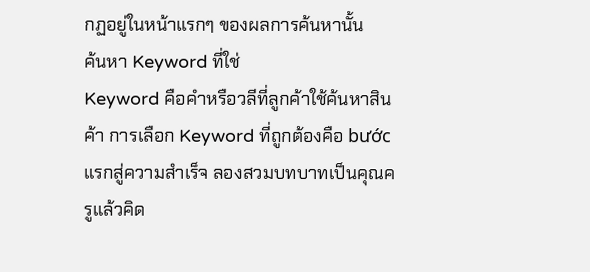กฏอยู่ในหน้าแรกๆ ของผลการค้นหานั้น
ค้นหา Keyword ที่ใช่
Keyword คือคำหรือวลีที่ลูกค้าใช้ค้นหาสินค้า การเลือก Keyword ที่ถูกต้องคือ bước แรกสู่ความสำเร็จ ลองสวมบทบาทเป็นคุณครูแล้วคิด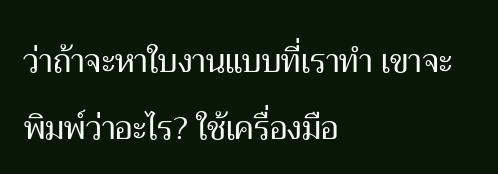ว่าถ้าจะหาใบงานแบบที่เราทำ เขาจะพิมพ์ว่าอะไร? ใช้เครื่องมือ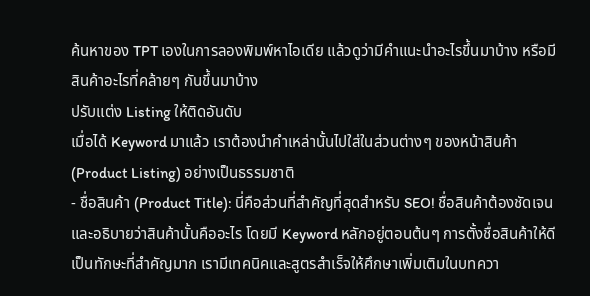ค้นหาของ TPT เองในการลองพิมพ์หาไอเดีย แล้วดูว่ามีคำแนะนำอะไรขึ้นมาบ้าง หรือมีสินค้าอะไรที่คล้ายๆ กันขึ้นมาบ้าง
ปรับแต่ง Listing ให้ติดอันดับ
เมื่อได้ Keyword มาแล้ว เราต้องนำคำเหล่านั้นไปใส่ในส่วนต่างๆ ของหน้าสินค้า (Product Listing) อย่างเป็นธรรมชาติ
- ชื่อสินค้า (Product Title): นี่คือส่วนที่สำคัญที่สุดสำหรับ SEO! ชื่อสินค้าต้องชัดเจนและอธิบายว่าสินค้านั้นคืออะไร โดยมี Keyword หลักอยู่ตอนต้นๆ การตั้งชื่อสินค้าให้ดีเป็นทักษะที่สำคัญมาก เรามีเทคนิคและสูตรสำเร็จให้ศึกษาเพิ่มเติมในบทควา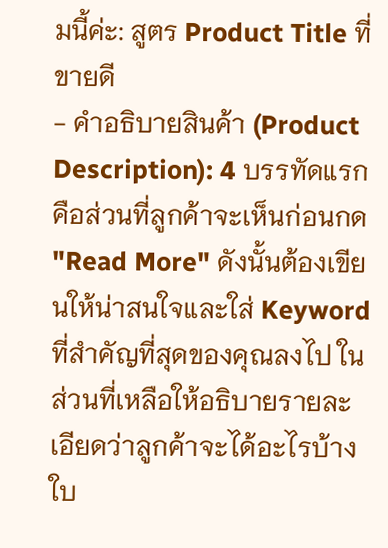มนี้ค่ะ: สูตร Product Title ที่ขายดี
- คำอธิบายสินค้า (Product Description): 4 บรรทัดแรกคือส่วนที่ลูกค้าจะเห็นก่อนกด "Read More" ดังนั้นต้องเขียนให้น่าสนใจและใส่ Keyword ที่สำคัญที่สุดของคุณลงไป ในส่วนที่เหลือให้อธิบายรายละเอียดว่าลูกค้าจะได้อะไรบ้าง ใบ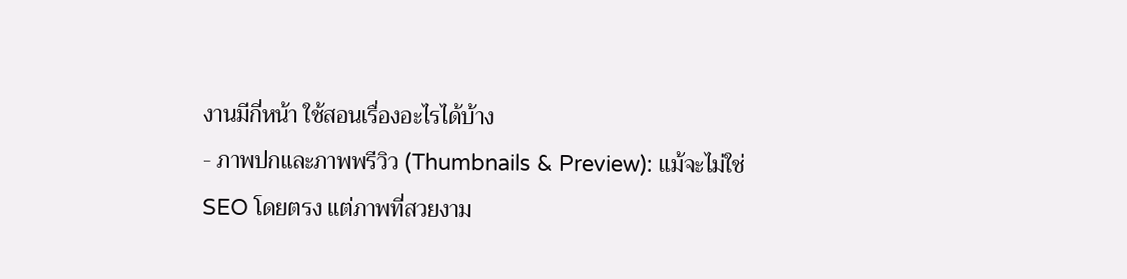งานมีกี่หน้า ใช้สอนเรื่องอะไรได้บ้าง
- ภาพปกและภาพพรีวิว (Thumbnails & Preview): แม้จะไม่ใช่ SEO โดยตรง แต่ภาพที่สวยงาม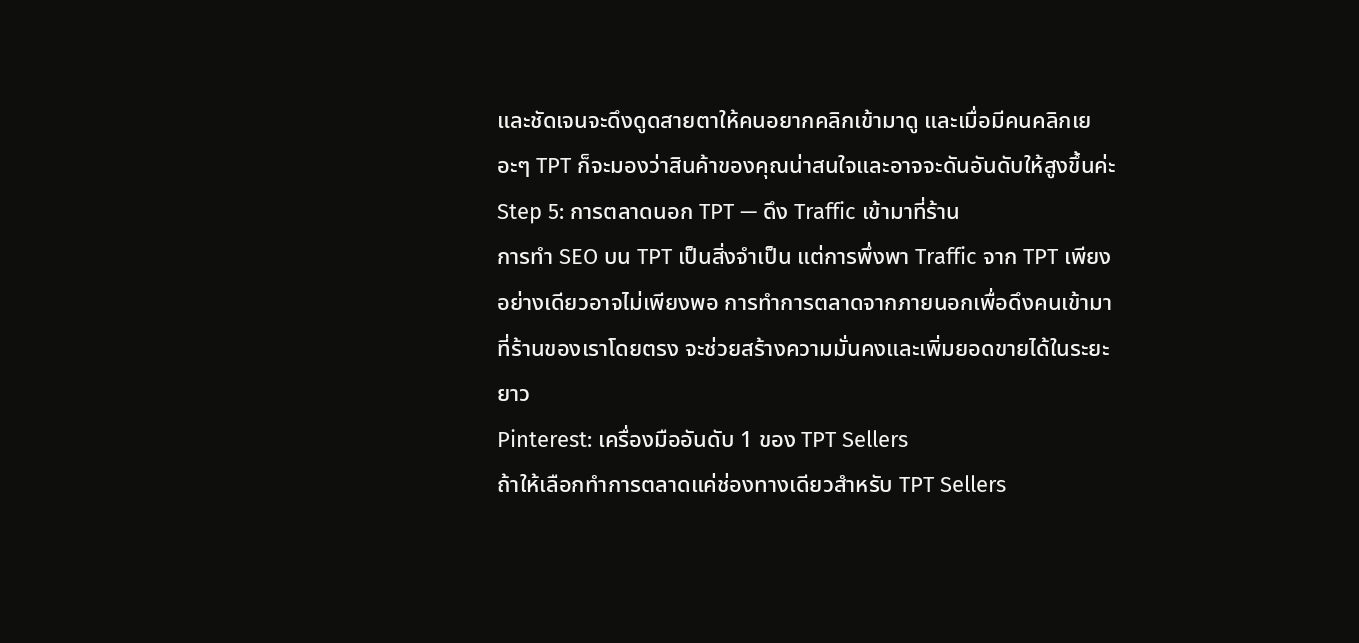และชัดเจนจะดึงดูดสายตาให้คนอยากคลิกเข้ามาดู และเมื่อมีคนคลิกเยอะๆ TPT ก็จะมองว่าสินค้าของคุณน่าสนใจและอาจจะดันอันดับให้สูงขึ้นค่ะ
Step 5: การตลาดนอก TPT — ดึง Traffic เข้ามาที่ร้าน
การทำ SEO บน TPT เป็นสิ่งจำเป็น แต่การพึ่งพา Traffic จาก TPT เพียงอย่างเดียวอาจไม่เพียงพอ การทำการตลาดจากภายนอกเพื่อดึงคนเข้ามาที่ร้านของเราโดยตรง จะช่วยสร้างความมั่นคงและเพิ่มยอดขายได้ในระยะยาว
Pinterest: เครื่องมืออันดับ 1 ของ TPT Sellers
ถ้าให้เลือกทำการตลาดแค่ช่องทางเดียวสำหรับ TPT Sellers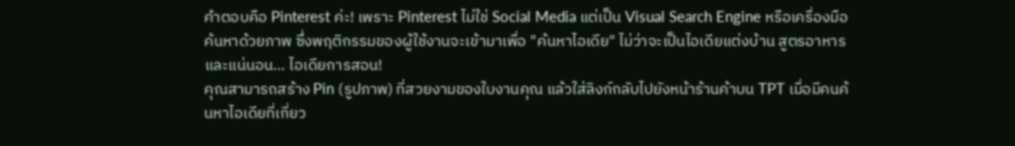คำตอบคือ Pinterest ค่ะ! เพราะ Pinterest ไม่ใช่ Social Media แต่เป็น Visual Search Engine หรือเครื่องมือค้นหาด้วยภาพ ซึ่งพฤติกรรมของผู้ใช้งานจะเข้ามาเพื่อ "ค้นหาไอเดีย" ไม่ว่าจะเป็นไอเดียแต่งบ้าน สูตรอาหาร และแน่นอน... ไอเดียการสอน!
คุณสามารถสร้าง Pin (รูปภาพ) ที่สวยงามของใบงานคุณ แล้วใส่ลิงก์กลับไปยังหน้าร้านค้าบน TPT เมื่อมีคนค้นหาไอเดียที่เกี่ยว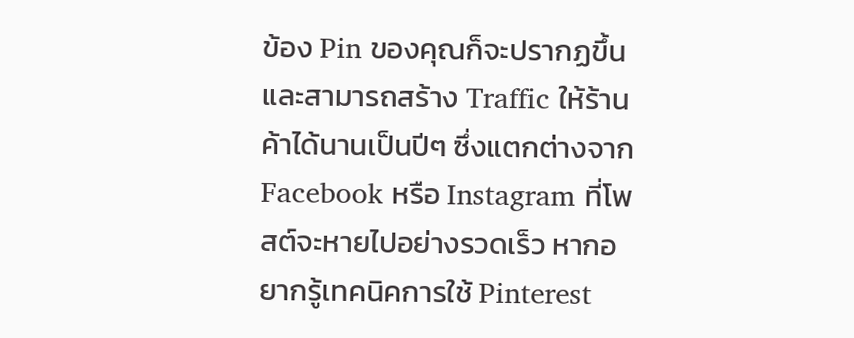ข้อง Pin ของคุณก็จะปรากฏขึ้น และสามารถสร้าง Traffic ให้ร้านค้าได้นานเป็นปีๆ ซึ่งแตกต่างจาก Facebook หรือ Instagram ที่โพสต์จะหายไปอย่างรวดเร็ว หากอยากรู้เทคนิคการใช้ Pinterest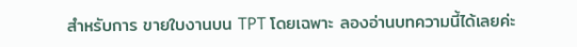สำหรับการ ขายใบงานบน TPT โดยเฉพาะ ลองอ่านบทความนี้ได้เลยค่ะ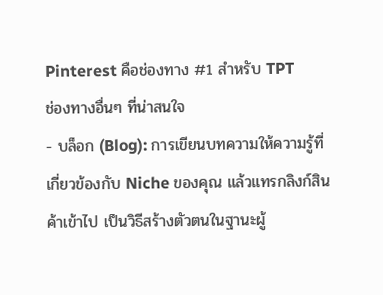Pinterest คือช่องทาง #1 สำหรับ TPT
ช่องทางอื่นๆ ที่น่าสนใจ
- บล็อก (Blog): การเขียนบทความให้ความรู้ที่เกี่ยวข้องกับ Niche ของคุณ แล้วแทรกลิงก์สินค้าเข้าไป เป็นวิธีสร้างตัวตนในฐานะผู้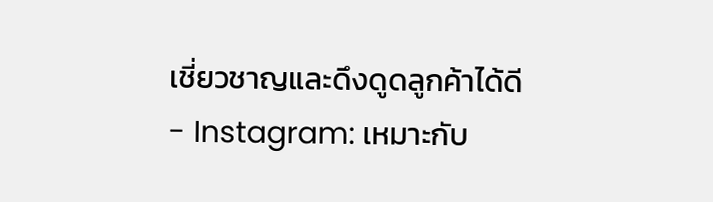เชี่ยวชาญและดึงดูดลูกค้าได้ดี
- Instagram: เหมาะกับ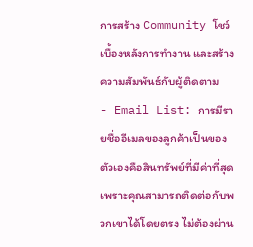การสร้าง Community โชว์เบื้องหลังการทำงาน และสร้างความสัมพันธ์กับผู้ติดตาม
- Email List: การมีรายชื่ออีเมลของลูกค้าเป็นของตัวเองคือสินทรัพย์ที่มีค่าที่สุด เพราะคุณสามารถติดต่อกับพวกเขาได้โดยตรง ไม่ต้องผ่าน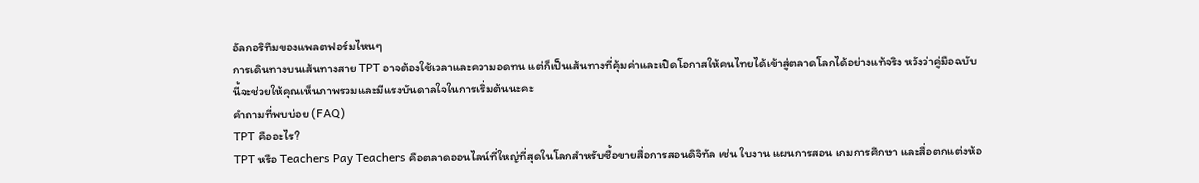อัลกอริทึมของแพลตฟอร์มไหนๆ
การเดินทางบนเส้นทางสาย TPT อาจต้องใช้เวลาและความอดทน แต่ก็เป็นเส้นทางที่คุ้มค่าและเปิดโอกาสให้คนไทยได้เข้าสู่ตลาดโลกได้อย่างแท้จริง หวังว่าคู่มือฉบับนี้จะช่วยให้คุณเห็นภาพรวมและมีแรงบันดาลใจในการเริ่มต้นนะคะ
คำถามที่พบบ่อย (FAQ)
TPT คืออะไร?
TPT หรือ Teachers Pay Teachers คือตลาดออนไลน์ที่ใหญ่ที่สุดในโลกสำหรับซื้อขายสื่อการสอนดิจิทัล เช่น ใบงาน แผนการสอน เกมการศึกษา และสื่อตกแต่งห้อ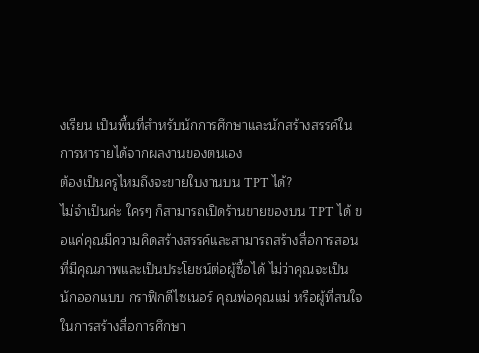งเรียน เป็นพื้นที่สำหรับนักการศึกษาและนักสร้างสรรค์ในการหารายได้จากผลงานของตนเอง
ต้องเป็นครูไหมถึงจะขายใบงานบน TPT ได้?
ไม่จำเป็นค่ะ ใครๆ ก็สามารถเปิดร้านขายของบน TPT ได้ ขอแค่คุณมีความคิดสร้างสรรค์และสามารถสร้างสื่อการสอนที่มีคุณภาพและเป็นประโยชน์ต่อผู้ซื้อได้ ไม่ว่าคุณจะเป็นนักออกแบบ กราฟิกดีไซเนอร์ คุณพ่อคุณแม่ หรือผู้ที่สนใจในการสร้างสื่อการศึกษา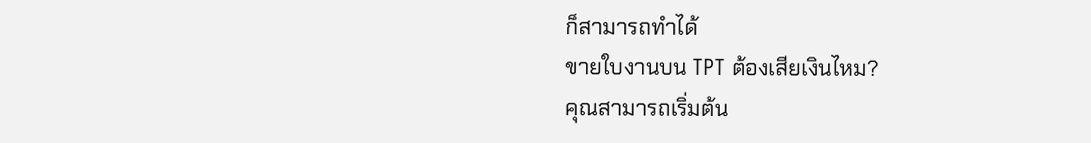ก็สามารถทำได้
ขายใบงานบน TPT ต้องเสียเงินไหม?
คุณสามารถเริ่มต้น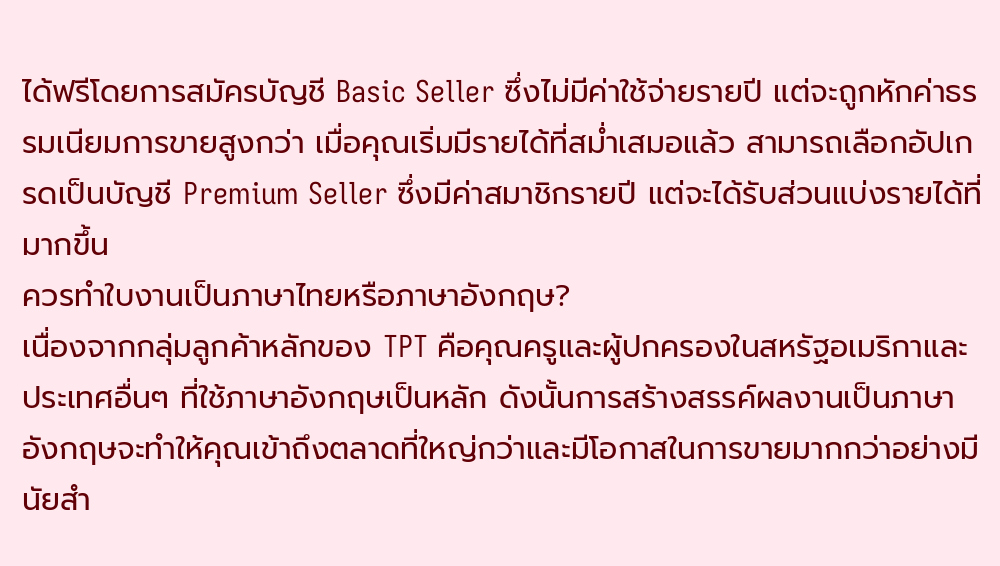ได้ฟรีโดยการสมัครบัญชี Basic Seller ซึ่งไม่มีค่าใช้จ่ายรายปี แต่จะถูกหักค่าธรรมเนียมการขายสูงกว่า เมื่อคุณเริ่มมีรายได้ที่สม่ำเสมอแล้ว สามารถเลือกอัปเกรดเป็นบัญชี Premium Seller ซึ่งมีค่าสมาชิกรายปี แต่จะได้รับส่วนแบ่งรายได้ที่มากขึ้น
ควรทำใบงานเป็นภาษาไทยหรือภาษาอังกฤษ?
เนื่องจากกลุ่มลูกค้าหลักของ TPT คือคุณครูและผู้ปกครองในสหรัฐอเมริกาและประเทศอื่นๆ ที่ใช้ภาษาอังกฤษเป็นหลัก ดังนั้นการสร้างสรรค์ผลงานเป็นภาษาอังกฤษจะทำให้คุณเข้าถึงตลาดที่ใหญ่กว่าและมีโอกาสในการขายมากกว่าอย่างมีนัยสำ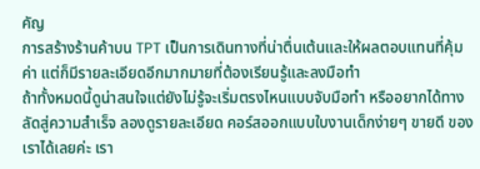คัญ
การสร้างร้านค้าบน TPT เป็นการเดินทางที่น่าตื่นเต้นและให้ผลตอบแทนที่คุ้มค่า แต่ก็มีรายละเอียดอีกมากมายที่ต้องเรียนรู้และลงมือทำ
ถ้าทั้งหมดนี้ดูน่าสนใจแต่ยังไม่รู้จะเริ่มตรงไหนแบบจับมือทำ หรืออยากได้ทางลัดสู่ความสำเร็จ ลองดูรายละเอียด คอร์สออกแบบใบงานเด็กง่ายๆ ขายดี ของเราได้เลยค่ะ เรา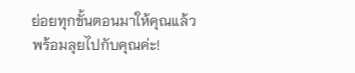ย่อยทุกขั้นตอนมาให้คุณแล้ว พร้อมลุยไปกับคุณค่ะ!